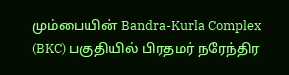மும்பையின் Bandra-Kurla Complex (BKC) பகுதியில் பிரதமர் நரேந்திர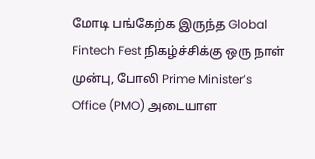மோடி பங்கேற்க இருந்த Global Fintech Fest நிகழ்ச்சிக்கு ஒரு நாள் முன்பு, போலி Prime Minister’s Office (PMO) அடையாள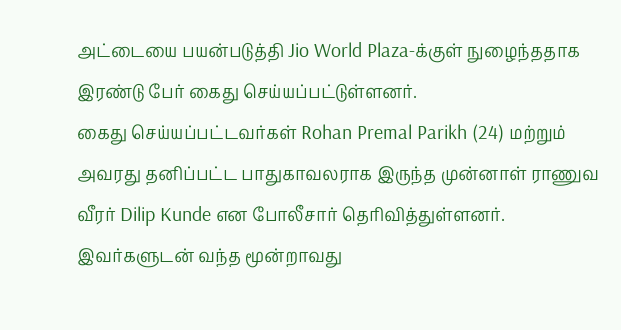அட்டையை பயன்படுத்தி Jio World Plaza-க்குள் நுழைந்ததாக இரண்டு பேர் கைது செய்யப்பட்டுள்ளனர்.
கைது செய்யப்பட்டவர்கள் Rohan Premal Parikh (24) மற்றும் அவரது தனிப்பட்ட பாதுகாவலராக இருந்த முன்னாள் ராணுவ வீரர் Dilip Kunde என போலீசார் தெரிவித்துள்ளனர். இவர்களுடன் வந்த மூன்றாவது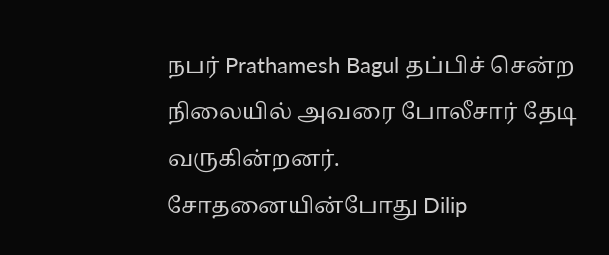நபர் Prathamesh Bagul தப்பிச் சென்ற நிலையில் அவரை போலீசார் தேடி வருகின்றனர்.
சோதனையின்போது Dilip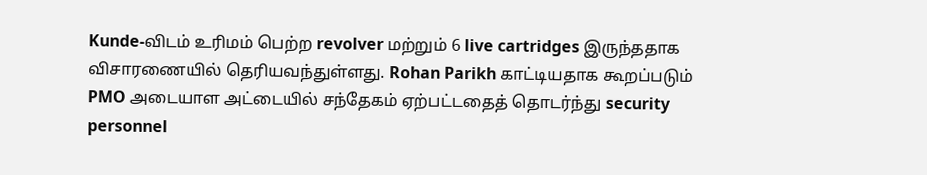Kunde-விடம் உரிமம் பெற்ற revolver மற்றும் 6 live cartridges இருந்ததாக விசாரணையில் தெரியவந்துள்ளது. Rohan Parikh காட்டியதாக கூறப்படும் PMO அடையாள அட்டையில் சந்தேகம் ஏற்பட்டதைத் தொடர்ந்து security personnel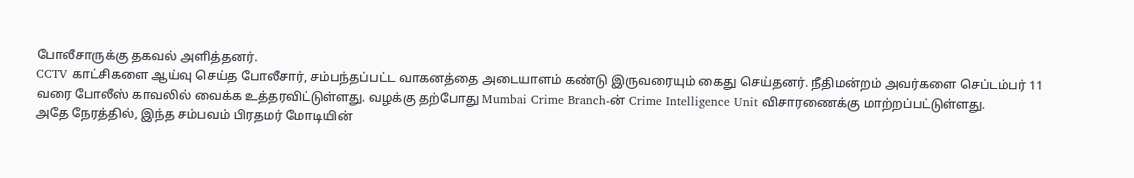போலீசாருக்கு தகவல் அளித்தனர்.
CCTV காட்சிகளை ஆய்வு செய்த போலீசார், சம்பந்தப்பட்ட வாகனத்தை அடையாளம் கண்டு இருவரையும் கைது செய்தனர். நீதிமன்றம் அவர்களை செப்டம்பர் 11 வரை போலீஸ் காவலில் வைக்க உத்தரவிட்டுள்ளது. வழக்கு தற்போது Mumbai Crime Branch-ன் Crime Intelligence Unit விசாரணைக்கு மாற்றப்பட்டுள்ளது.
அதே நேரத்தில், இந்த சம்பவம் பிரதமர் மோடியின்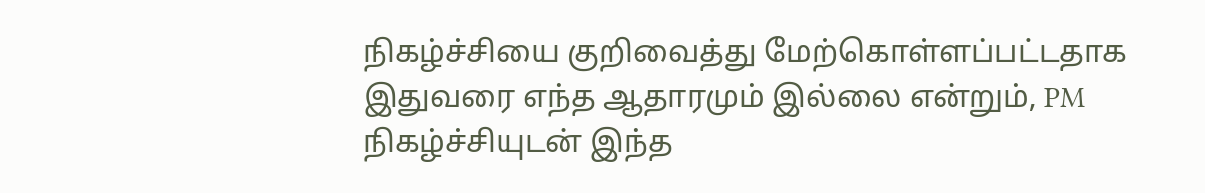நிகழ்ச்சியை குறிவைத்து மேற்கொள்ளப்பட்டதாக இதுவரை எந்த ஆதாரமும் இல்லை என்றும், PM நிகழ்ச்சியுடன் இந்த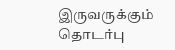இருவருக்கும் தொடர்பு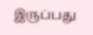இருப்பது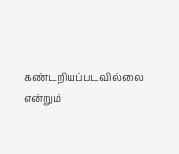கண்டறியப்படவில்லை என்றும்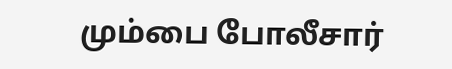மும்பை போலீசார்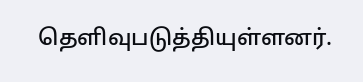தெளிவுபடுத்தியுள்ளனர்.